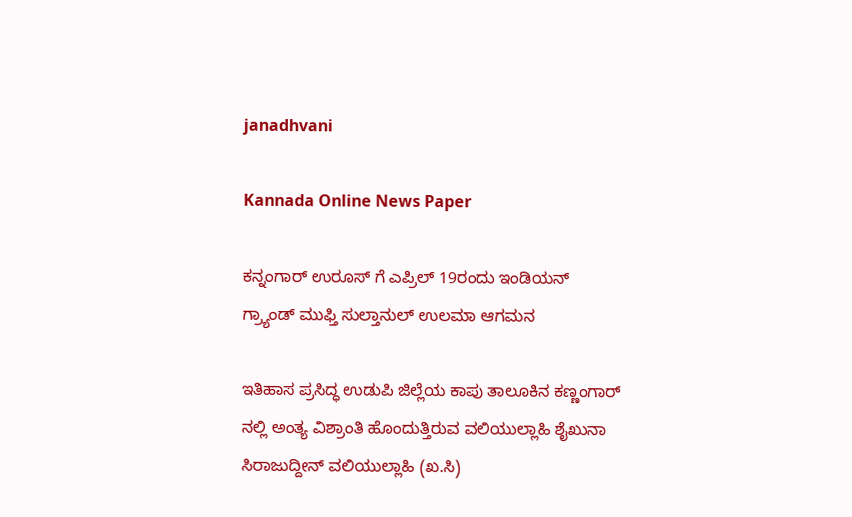janadhvani

Kannada Online News Paper

ಕನ್ನಂಗಾರ್ ಉರೂಸ್ ಗೆ ಎಪ್ರಿಲ್ 19ರಂದು ಇಂಡಿಯನ್ ಗ್ರ್ಯಾಂಡ್ ಮುಫ್ತಿ ಸುಲ್ತಾನುಲ್ ಉಲಮಾ ಆಗಮನ

ಇತಿಹಾಸ ಪ್ರಸಿದ್ಧ ಉಡುಪಿ ಜಿಲ್ಲೆಯ ಕಾಪು ತಾಲೂಕಿನ ಕಣ್ಣಂಗಾರ್ ನಲ್ಲಿ ಅಂತ್ಯ ವಿಶ್ರಾಂತಿ ಹೊಂದುತ್ತಿರುವ ವಲಿಯುಲ್ಲಾಹಿ ಶೈಖುನಾ ಸಿರಾಜುದ್ದೀನ್ ವಲಿಯುಲ್ಲಾಹಿ (ಖ.ಸಿ)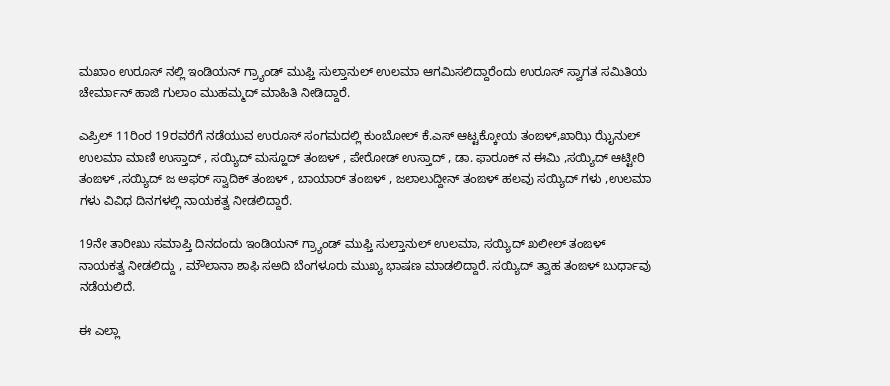ಮಖಾಂ ಉರೂಸ್ ನಲ್ಲಿ ಇಂಡಿಯನ್ ಗ್ರ್ಯಾಂಡ್ ಮುಫ್ತಿ ಸುಲ್ತಾನುಲ್ ಉಲಮಾ ಆಗಮಿಸಲಿದ್ದಾರೆಂದು ಉರೂಸ್ ಸ್ವಾಗತ ಸಮಿತಿಯ ಚೇರ್ಮಾನ್ ಹಾಜಿ ಗುಲಾಂ ಮುಹಮ್ಮದ್ ಮಾಹಿತಿ ನೀಡಿದ್ದಾರೆ.

ಎಪ್ರಿಲ್ 11ರಿಂರ 19ರವರೆಗೆ ನಡೆಯುವ ಉರೂಸ್ ಸಂಗಮದಲ್ಲಿ ಕುಂಬೋಲ್ ಕೆ.ಎಸ್ ಆಟ್ಟಕ್ಕೋಯ ತಂಙಳ್,ಖಾಝಿ ಝೈನುಲ್ ಉಲಮಾ ಮಾಣಿ ಉಸ್ತಾದ್ , ಸಯ್ಯಿದ್ ಮಸ್ಹೂದ್ ತಂಙಳ್ , ಪೇರೋಡ್ ಉಸ್ತಾದ್ , ಡಾ. ಫಾರೂಕ್ ನ ಈಮಿ ,ಸಯ್ಯಿದ್ ಆಟ್ಟೀರಿ ತಂಙಳ್ ,ಸಯ್ಯಿದ್ ಜ ಅಫರ್ ಸ್ವಾದಿಕ್ ತಂಙಳ್ , ಬಾಯಾರ್ ತಂಙಳ್ , ಜಲಾಲುದ್ದೀನ್ ತಂಙಳ್ ಹಲವು ಸಯ್ಯಿದ್ ಗಳು ,ಉಲಮಾ ಗಳು ವಿವಿಧ ದಿನಗಳಲ್ಲಿ ನಾಯಕತ್ವ ನೀಡಲಿದ್ದಾರೆ.

19ನೇ ತಾರೀಖು ಸಮಾಪ್ತಿ ದಿನದಂದು ಇಂಡಿಯನ್ ಗ್ರ್ಯಾಂಡ್ ಮುಫ್ತಿ ಸುಲ್ತಾನುಲ್ ಉಲಮಾ, ಸಯ್ಯಿದ್ ಖಲೀಲ್ ತಂಙಳ್ ನಾಯಕತ್ವ ನೀಡಲಿದ್ದು , ಮೌಲಾನಾ ಶಾಫಿ ಸಅದಿ ಬೆಂಗಳೂರು ಮುಖ್ಯ ಭಾಷಣ ಮಾಡಲಿದ್ದಾರೆ. ಸಯ್ಯಿದ್ ತ್ವಾಹ ತಂಙಳ್ ಬುರ್ಧಾವು ನಡೆಯಲಿದೆ.

ಈ ಎಲ್ಲಾ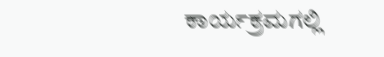ಕಾರ್ಯಕ್ರಮಗಲ್ಲಿ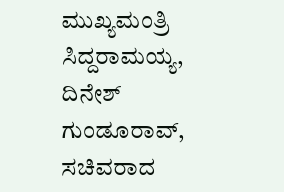ಮುಖ್ಯಮಂತ್ರಿ ಸಿದ್ದರಾಮಯ್ಯ, ದಿನೇಶ್ ಗುಂಡೂರಾವ್, ಸಚಿವರಾದ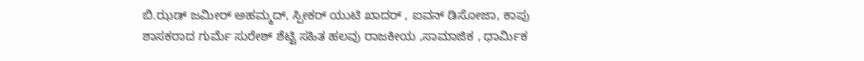ಬಿ.ಝಡ್ ಜಮೀರ್ ಅಹಮ್ಮದ್, ಸ್ಪೀಕರ್ ಯುಟಿ ಖಾದರ್ , ಐವನ್ ಡಿಸೋಜಾ, ಕಾಪು ಶಾಸಕರಾದ ಗುರ್ಮೆ ಸುರೇಶ್ ಶೆಟ್ಟಿ ಸಹಿತ ಹಲವು ರಾಜಕೀಯ ,ಸಾಮಾಜಿಕ , ಧಾರ್ಮಿಕ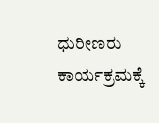ಧುರೀಣರು ಕಾರ್ಯಕ್ರಮಕ್ಕೆ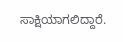ಸಾಕ್ಷಿಯಾಗಲಿದ್ದಾರೆ.